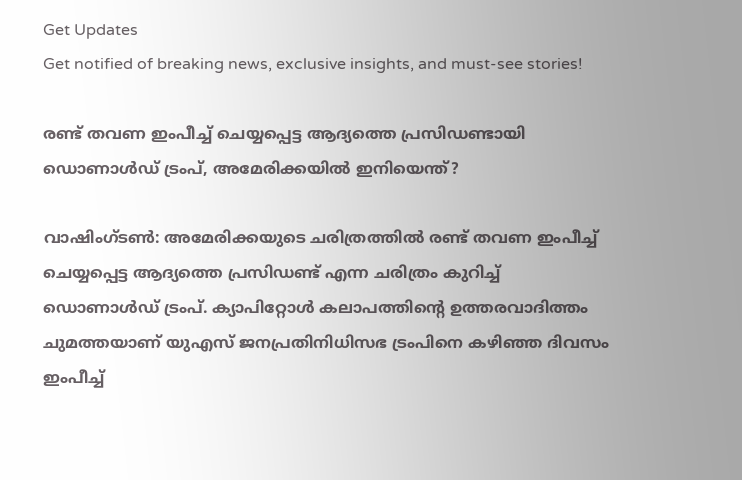Get Updates
Get notified of breaking news, exclusive insights, and must-see stories!

രണ്ട് തവണ ഇംപീച്ച് ചെയ്യപ്പെട്ട ആദ്യത്തെ പ്രസിഡണ്ടായി ഡൊണാള്‍ഡ് ട്രംപ്, അമേരിക്കയിൽ ഇനിയെന്ത്?

വാഷിംഗ്ടണ്‍: അമേരിക്കയുടെ ചരിത്രത്തില്‍ രണ്ട് തവണ ഇംപീച്ച് ചെയ്യപ്പെട്ട ആദ്യത്തെ പ്രസിഡണ്ട് എന്ന ചരിത്രം കുറിച്ച് ഡൊണാള്‍ഡ് ട്രംപ്. ക്യാപിറ്റോള്‍ കലാപത്തിന്റെ ഉത്തരവാദിത്തം ചുമത്തയാണ് യുഎസ് ജനപ്രതിനിധിസഭ ട്രംപിനെ കഴിഞ്ഞ ദിവസം ഇംപീച്ച്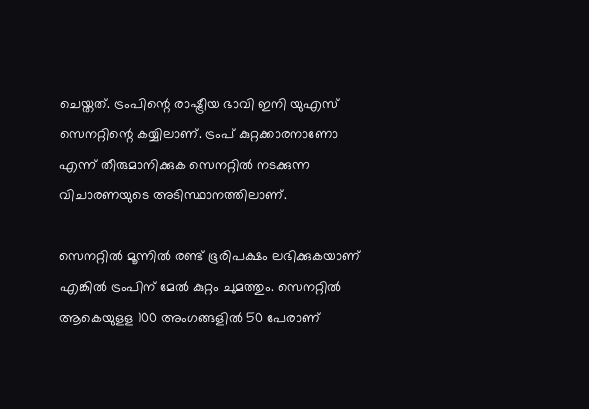ചെയ്തത്. ട്രംപിന്റെ രാഷ്ട്രീയ ഭാവി ഇനി യുഎസ് സെനറ്റിന്റെ കയ്യിലാണ്. ട്രംപ് കുറ്റക്കാരനാണോ എന്ന് തീരുമാനിക്കുക സെനറ്റില്‍ നടക്കുന്ന വിചാരണയുടെ അടിസ്ഥാനത്തിലാണ്.

സെനറ്റില്‍ മൂന്നില്‍ രണ്ട് ഭൂരിപക്ഷം ലഭിക്കുകയാണ് എങ്കില്‍ ട്രംപിന് മേല്‍ കുറ്റം ചുമത്തും. സെനറ്റില്‍ ആകെയുളള 100 അംഗങ്ങളില്‍ 50 പേരാണ്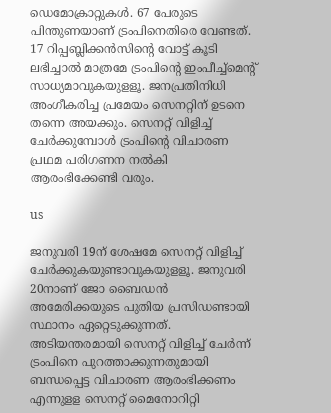ഡെമോക്രാറ്റുകള്‍. 67 പേരുടെ പിന്തുണയാണ് ട്രംപിനെതിരെ വേണ്ടത്. 17 റിപ്പബ്ലിക്കന്‍സിന്റെ വോട്ട് കൂടി ലഭിച്ചാല്‍ മാത്രമേ ട്രംപിന്റെ ഇംപീച്ച്‌മെന്റ് സാധ്യമാവുകയുളളൂ. ജനപ്രതിനിധി അംഗീകരിച്ച പ്രമേയം സെനറ്റിന് ഉടനെ തന്നെ അയക്കും. സെനറ്റ് വിളിച്ച് ചേര്‍ക്കുമ്പോള്‍ ട്രംപിന്റെ വിചാരണ പ്രഥമ പരിഗണന നല്‍കി ആരംഭിക്കേണ്ടി വരും.

us

ജനുവരി 19ന് ശേഷമേ സെനറ്റ് വിളിച്ച് ചേര്‍ക്കുകയുണ്ടാവുകയുളളൂ. ജനുവരി 20നാണ് ജോ ബൈഡന്‍ അമേരിക്കയുടെ പുതിയ പ്രസിഡണ്ടായി സ്ഥാനം ഏറ്റെടുക്കുന്നത്. അടിയന്തരമായി സെനറ്റ് വിളിച്ച് ചേര്‍ന്ന് ട്രംപിനെ പുറത്താക്കുന്നതുമായി ബന്ധപ്പെട്ട വിചാരണ ആരംഭിക്കണം എന്നുളള സെനറ്റ് മൈനോറിറ്റി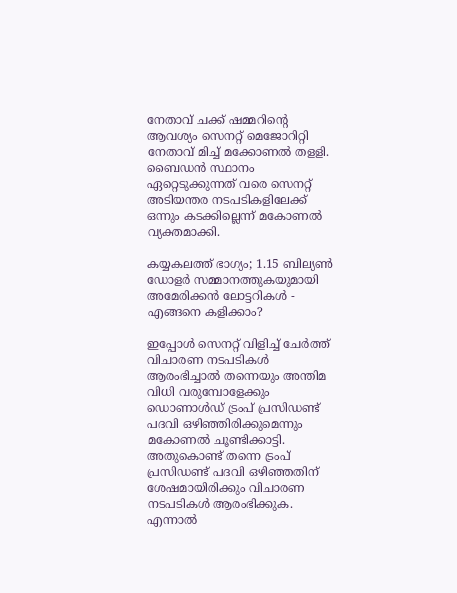നേതാവ് ചക്ക് ഷമ്മറിന്റെ ആവശ്യം സെനറ്റ് മെജോറിറ്റി നേതാവ് മിച്ച് മക്കോണല്‍ തളളി. ബൈഡന്‍ സ്ഥാനം ഏറ്റെടുക്കുന്നത് വരെ സെനറ്റ് അടിയന്തര നടപടികളിലേക്ക് ഒന്നും കടക്കില്ലെന്ന് മകോണല്‍ വ്യക്തമാക്കി.

കയ്യകലത്ത് ഭാഗ്യം; 1.15 ബില്യണ്‍ ഡോളര്‍ സമ്മാനത്തുകയുമായി അമേരിക്കന്‍ ലോട്ടറികള്‍ - എങ്ങനെ കളിക്കാം?

ഇപ്പോള്‍ സെനറ്റ് വിളിച്ച് ചേര്‍ത്ത് വിചാരണ നടപടികള്‍ ആരംഭിച്ചാല്‍ തന്നെയും അന്തിമ വിധി വരുമ്പോളേക്കും ഡൊണാള്‍ഡ് ട്രംപ് പ്രസിഡണ്ട് പദവി ഒഴിഞ്ഞിരിക്കുമെന്നും മകോണല്‍ ചൂണ്ടിക്കാട്ടി. അതുകൊണ്ട് തന്നെ ട്രംപ് പ്രസിഡണ്ട് പദവി ഒഴിഞ്ഞതിന് ശേഷമായിരിക്കും വിചാരണ നടപടികള്‍ ആരംഭിക്കുക. എന്നാല്‍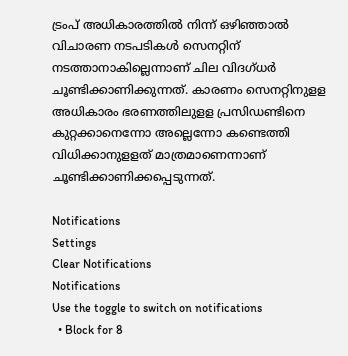ട്രംപ് അധികാരത്തില്‍ നിന്ന് ഒഴിഞ്ഞാല്‍ വിചാരണ നടപടികള്‍ സെനറ്റിന് നടത്താനാകില്ലെന്നാണ് ചില വിദഗ്ധര്‍ ചൂണ്ടിക്കാണിക്കുന്നത്. കാരണം സെനറ്റിനുളള അധികാരം ഭരണത്തിലുളള പ്രസിഡണ്ടിനെ കുറ്റക്കാനെന്നോ അല്ലെന്നോ കണ്ടെത്തി വിധിക്കാനുളളത് മാത്രമാണെന്നാണ് ചൂണ്ടിക്കാണിക്കപ്പെടുന്നത്.

Notifications
Settings
Clear Notifications
Notifications
Use the toggle to switch on notifications
  • Block for 8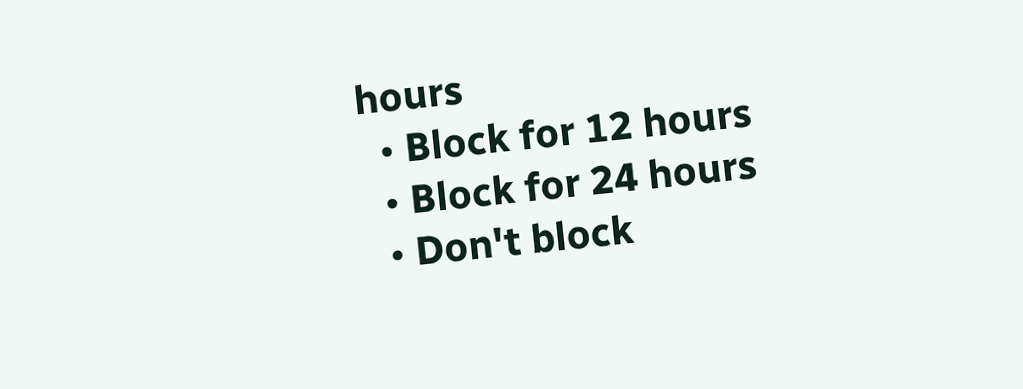hours
  • Block for 12 hours
  • Block for 24 hours
  • Don't block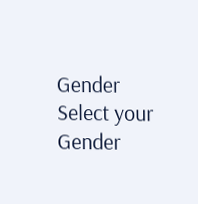Gender
Select your Gender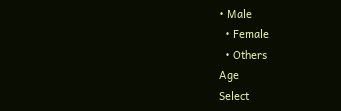• Male
  • Female
  • Others
Age
Select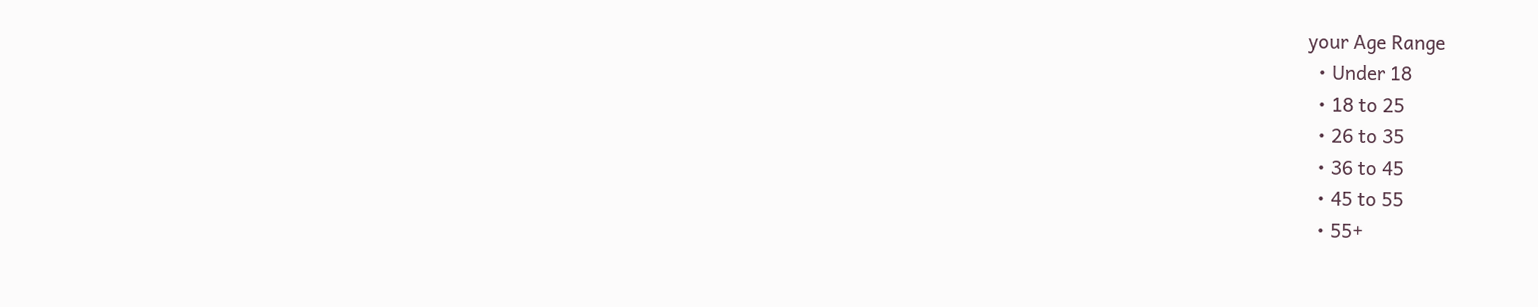your Age Range
  • Under 18
  • 18 to 25
  • 26 to 35
  • 36 to 45
  • 45 to 55
  • 55+